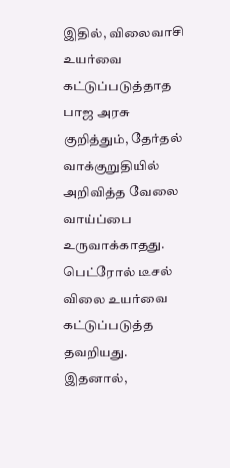இதில், விலைவாசி உயர்வை கட்டுப்படுத்தாத பாஜ அரசு குறித்தும், தேர்தல் வாக்குறுதியில் அறிவித்த வேலை வாய்ப்பை உருவாக்காதது. பெட்ரோல் டீசல் விலை உயர்வை கட்டுப்படுத்த தவறியது. இதனால்,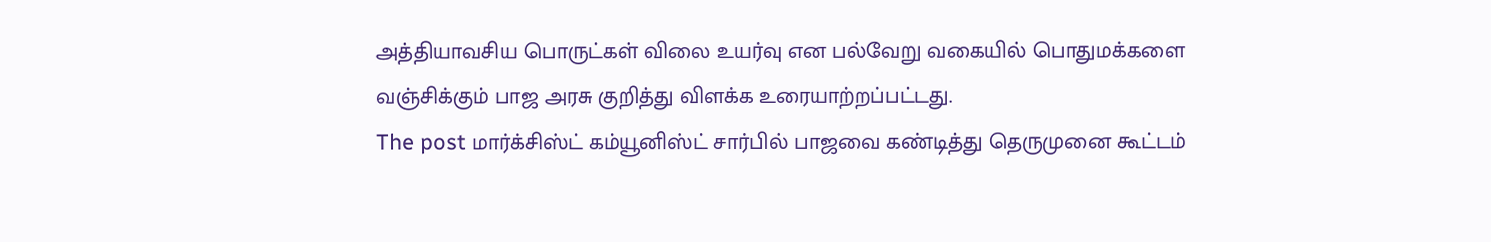அத்தியாவசிய பொருட்கள் விலை உயர்வு என பல்வேறு வகையில் பொதுமக்களை வஞ்சிக்கும் பாஜ அரசு குறித்து விளக்க உரையாற்றப்பட்டது.
The post மார்க்சிஸ்ட் கம்யூனிஸ்ட் சார்பில் பாஜவை கண்டித்து தெருமுனை கூட்டம்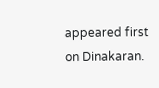appeared first on Dinakaran.